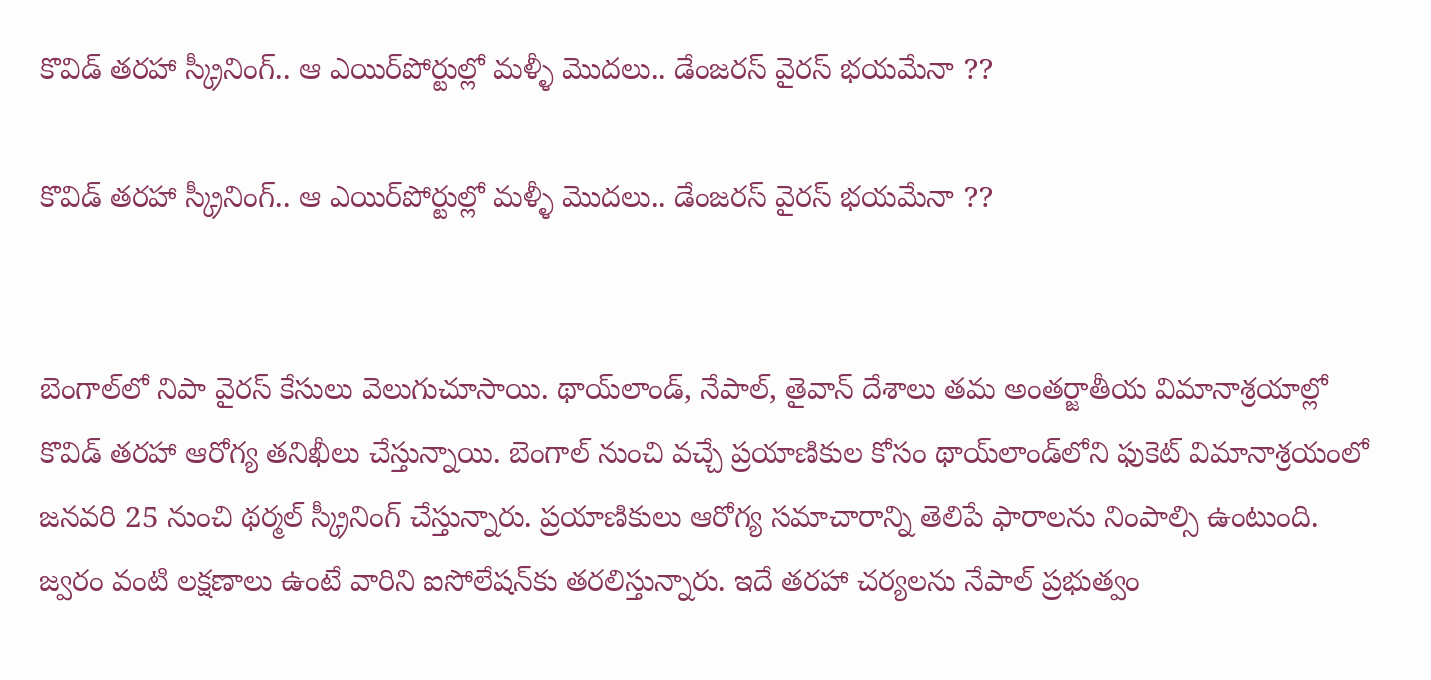కొవిడ్ తరహా స్క్రీనింగ్.. ఆ ఎయిర్‌పోర్టుల్లో మళ్ళీ మొదలు.. డేంజరస్ వైరస్‌ భయమేనా ??

కొవిడ్ తరహా స్క్రీనింగ్.. ఆ ఎయిర్‌పోర్టుల్లో మళ్ళీ మొదలు.. డేంజరస్ వైరస్‌ భయమేనా ??


బెంగాల్‌లో నిపా వైరస్ కేసులు వెలుగుచూసాయి. థాయ్‌లాండ్, నేపాల్, తైవాన్ దేశాలు తమ అంతర్జాతీయ విమానాశ్రయాల్లో కొవిడ్ తరహా ఆరోగ్య తనిఖీలు చేస్తున్నాయి. బెంగాల్ నుంచి వచ్చే ప్రయాణికుల కోసం థాయ్‌లాండ్‌లోని ఫుకెట్ విమానాశ్రయంలో జనవరి 25 నుంచి థర్మల్ స్క్రీనింగ్ చేస్తున్నారు. ప్రయాణికులు ఆరోగ్య సమాచారాన్ని తెలిపే ఫారాలను నింపాల్సి ఉంటుంది. జ్వరం వంటి లక్షణాలు ఉంటే వారిని ఐసోలేషన్‌కు తరలిస్తున్నారు. ఇదే తరహా చర్యలను నేపాల్ ప్రభుత్వం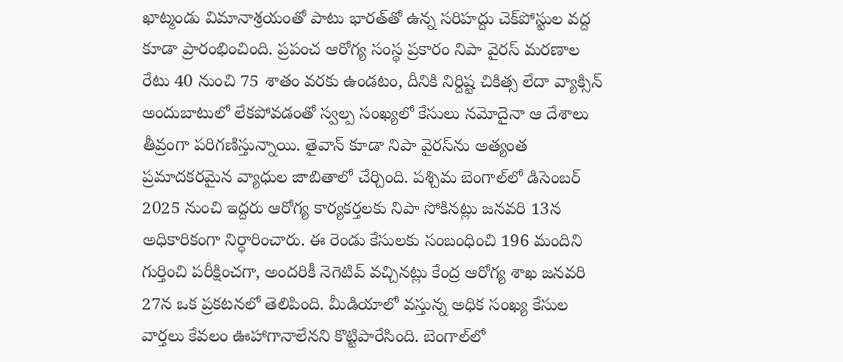ఖాట్మండు విమానాశ్రయంతో పాటు భారత్‌తో ఉన్న సరిహద్దు చెక్‌పోస్టుల వద్ద కూడా ప్రారంభించింది. ప్రపంచ ఆరోగ్య సంస్థ ప్రకారం నిపా వైరస్ మరణాల రేటు 40 నుంచి 75 శాతం వరకు ఉండటం, దీనికి నిర్దిష్ట చికిత్స లేదా వ్యాక్సిన్ అందుబాటులో లేకపోవడంతో స్వల్ప సంఖ్యలో కేసులు నమోదైనా ఆ దేశాలు తీవ్రంగా పరిగణిస్తున్నాయి. తైవాన్ కూడా నిపా వైరస్‌ను అత్యంత ప్రమాదకరమైన వ్యాధుల జాబితాలో చేర్చింది. పశ్చిమ బెంగాల్‌లో డిసెంబర్ 2025 నుంచి ఇద్దరు ఆరోగ్య కార్యకర్తలకు నిపా సోకినట్లు జనవరి 13న అధికారికంగా నిర్ధారించారు. ఈ రెండు కేసులకు సంబంధించి 196 మందిని గుర్తించి పరీక్షించగా, అందరికీ నెగెటివ్ వచ్చినట్లు కేంద్ర ఆరోగ్య శాఖ జనవరి 27న ఒక ప్రకటనలో తెలిపింది. మీడియాలో వస్తున్న అధిక సంఖ్య కేసుల వార్తలు కేవలం ఊహాగానాలేనని కొట్టిపారేసింది. బెంగాల్‌లో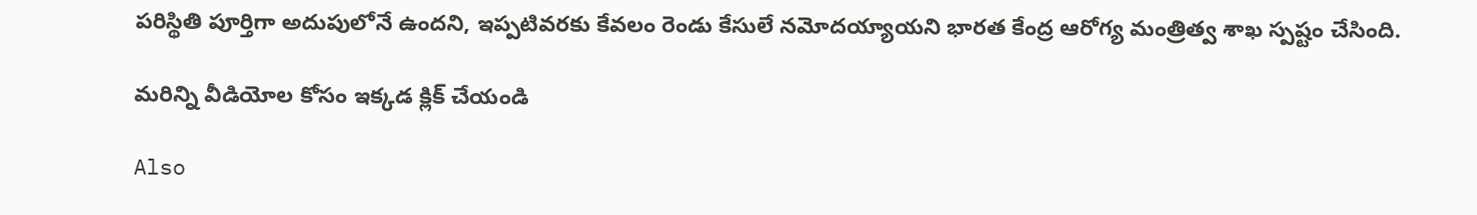పరిస్థితి పూర్తిగా అదుపులోనే ఉందని, ఇప్పటివరకు కేవలం రెండు కేసులే నమోదయ్యాయని భారత కేంద్ర ఆరోగ్య మంత్రిత్వ శాఖ స్పష్టం చేసింది.

మరిన్ని వీడియోల కోసం ఇక్కడ క్లిక్ చేయండి

Also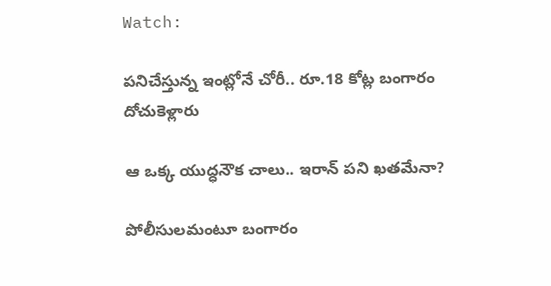Watch:

పనిచేస్తున్న ఇంట్లోనే చోరీ.. రూ.18 కోట్ల బంగారం దోచుకెళ్లారు

ఆ ఒక్క యుద్ధనౌక చాలు.. ఇరాన్‌ పని ఖతమేనా?

పోలీసులమంటూ బంగారం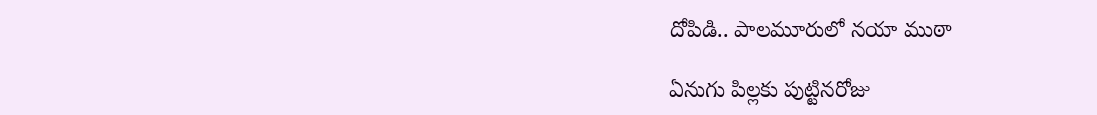దోపిడి.. పాలమూరులో నయా ముఠా

ఏనుగు పిల్లకు పుట్టినరోజు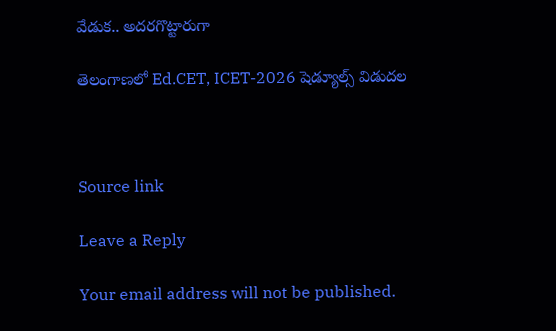వేడుక.. అదరగొట్టారుగా

తెలంగాణలో Ed.CET, ICET-2026 షెడ్యూల్స్ విడుదల



Source link

Leave a Reply

Your email address will not be published.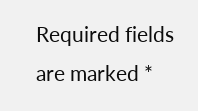Required fields are marked *